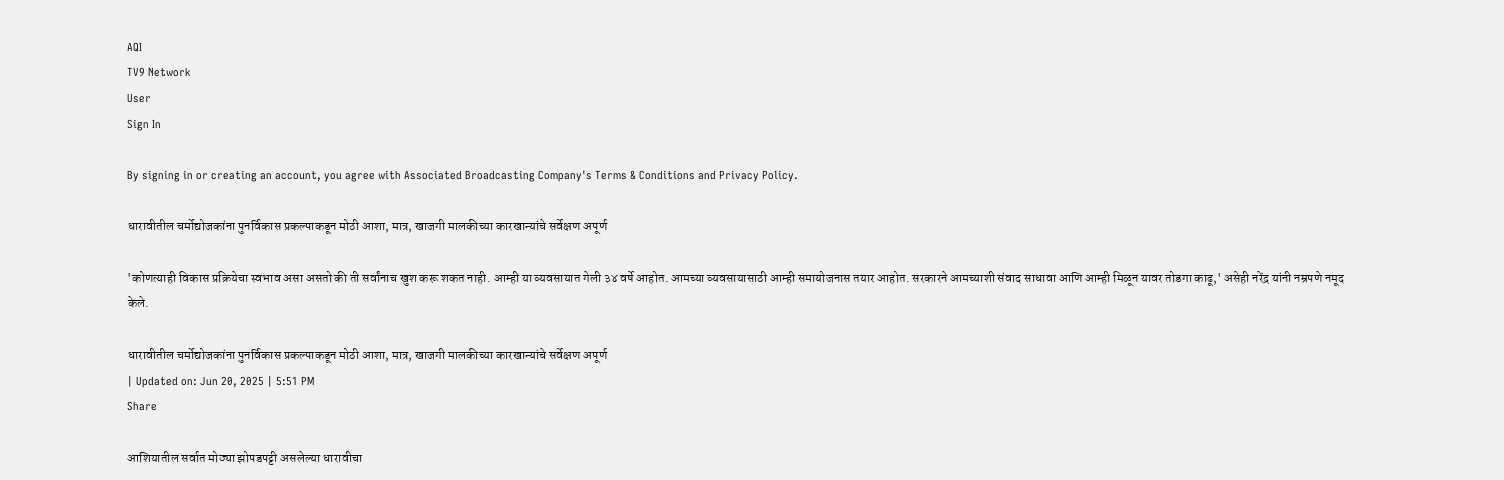AQI
TV9 Network
User
Sign In

By signing in or creating an account, you agree with Associated Broadcasting Company's Terms & Conditions and Privacy Policy.

धारावीतील चर्मोद्योजकांना पुनर्विकास प्रकल्पाकडून मोठी आशा, मात्र, खाजगी मालकीच्या कारखान्यांचे सर्वेक्षण अपूर्ण

'कोणत्याही विकास प्रक्रियेचा स्वभाव असा असतो की ती सर्वांनाच खुश करू शकत नाही. आम्ही या व्यवसायात गेली ३४ वर्षे आहोत. आमच्या व्यवसायासाठी आम्ही समायोजनास तयार आहोत. सरकारने आमच्याशी संवाद साधावा आणि आम्ही मिळून यावर तोडगा काढू,' असेही नरेंद्र यांनी नम्रपणे नमूद केले.

धारावीतील चर्मोद्योजकांना पुनर्विकास प्रकल्पाकडून मोठी आशा, मात्र, खाजगी मालकीच्या कारखान्यांचे सर्वेक्षण अपूर्ण
| Updated on: Jun 20, 2025 | 5:51 PM
Share

आशियातील सर्वात मोठ्या झोपडपट्टी असलेल्या धारावीचा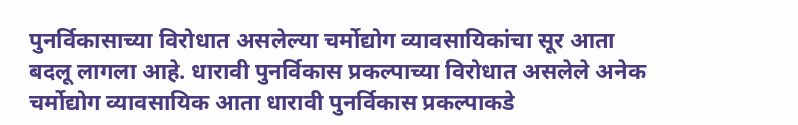पुनर्विकासाच्या विरोधात असलेल्या चर्मोद्योग व्यावसायिकांचा सूर आता बदलू लागला आहे. धारावी पुनर्विकास प्रकल्पाच्या विरोधात असलेले अनेक चर्मोद्योग व्यावसायिक आता धारावी पुनर्विकास प्रकल्पाकडे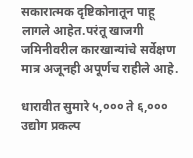सकारात्मक दृष्टिकोनातून पाहू लागले आहेत.परंतू खाजगी जमिनीवरील कारखान्यांचे सर्वेक्षण मात्र अजूनही अपूर्णच राहीले आहे.

धारावीत सुमारे ५,००० ते ६,००० उद्योग प्रकल्प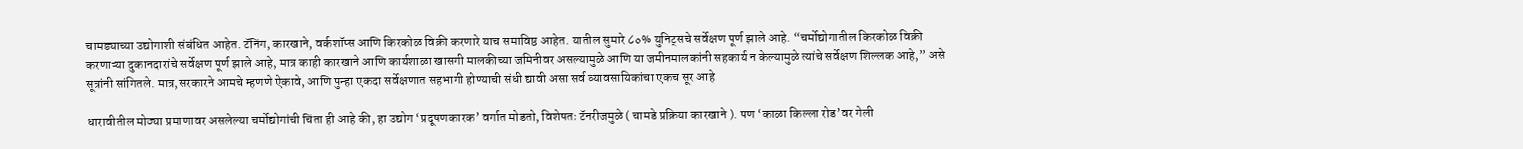चामड्याच्या उद्योगाशी संबंधित आहेत. टॅनिंग, कारखाने, वर्कशॉप्स आणि किरकोळ विक्री करणारे याच समाविष्ठ आहेत. यातील सुमारे ८०% युनिट्सचे सर्वेक्षण पूर्ण झाले आहे. “चर्मोद्योगातील किरकोळ विक्री करणाऱ्या दुकानदारांचे सर्वेक्षण पूर्ण झाले आहे, मात्र काही कारखाने आणि कार्यशाळा खासगी मालकीच्या जमिनीवर असल्यामुळे आणि या जमीनमालकांनी सहकार्य न केल्यामुळे त्यांचे सर्वेक्षण शिल्लक आहे,” असे सूत्रांनी सांगितले. मात्र,सरकारने आमचे म्हणणे ऐकावे, आणि पुन्हा एकदा सर्वेक्षणात सहभागी होण्याची संधी द्यावी असा सर्व व्यावसायिकांचा एकच सूर आहे

धारावीतील मोठ्या प्रमाणावर असलेल्या चर्मोद्योगांची चिंता ही आहे की, हा उद्योग ‘प्रदूषणकारक’ वर्गात मोडतो, विशेषतः टॅनरीजमुळे ( चामडे प्रक्रिया कारखाने ). पण ‘काळा किल्ला रोड’वर गेली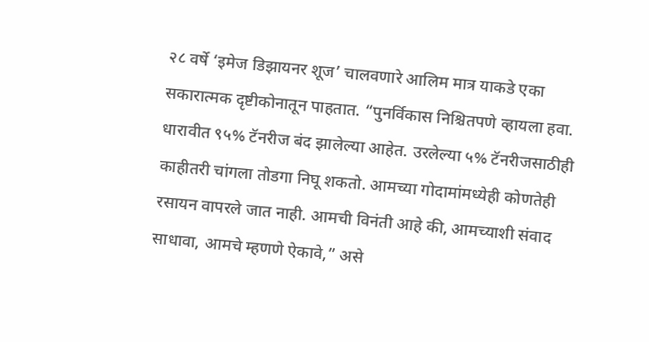२८ वर्षे ‘इमेज डिझायनर शूज’ चालवणारे आलिम मात्र याकडे एका सकारात्मक दृष्टीकोनातून पाहतात. “पुनर्विकास निश्चितपणे व्हायला हवा. धारावीत ९५% टॅनरीज बंद झालेल्या आहेत. उरलेल्या ५% टॅनरीजसाठीही काहीतरी चांगला तोडगा निघू शकतो. आमच्या गोदामांमध्येही कोणतेही रसायन वापरले जात नाही. आमची विनंती आहे की, आमच्याशी संवाद साधावा, आमचे म्हणणे ऐकावे,” असे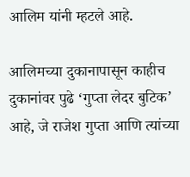आलिम यांनी म्हटले आहे.

आलिमच्या दुकानापासून काहीच दुकानांवर पुढे ‘गुप्ता लेदर बुटिक’ आहे, जे राजेश गुप्ता आणि त्यांच्या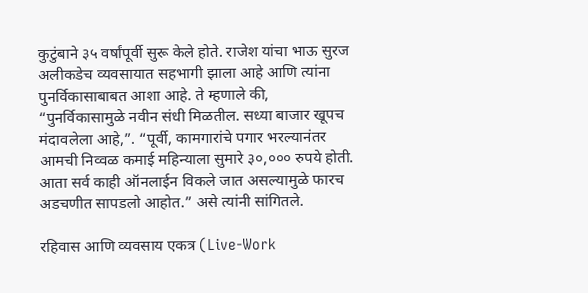कुटुंबाने ३५ वर्षांपूर्वी सुरू केले होते. राजेश यांचा भाऊ सुरज अलीकडेच व्यवसायात सहभागी झाला आहे आणि त्यांना पुनर्विकासाबाबत आशा आहे. ते म्हणाले की, “पुनर्विकासामुळे नवीन संधी मिळतील. सध्या बाजार खूपच मंदावलेला आहे,”. “पूर्वी, कामगारांचे पगार भरल्यानंतर आमची निव्वळ कमाई महिन्याला सुमारे ३०,००० रुपये होती. आता सर्व काही ऑनलाईन विकले जात असल्यामुळे फारच अडचणीत सापडलो आहोत.” असे त्यांनी सांगितले.

रहिवास आणि व्यवसाय एकत्र (Live-Work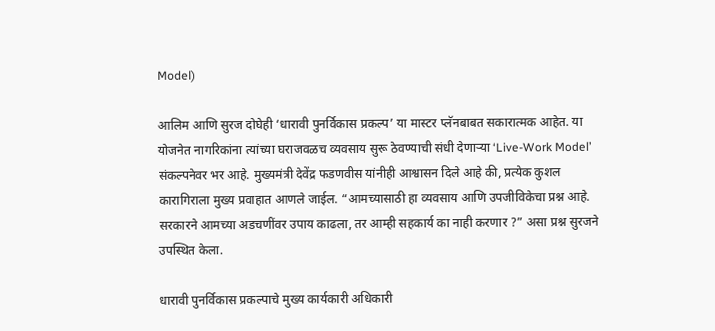Model)

आलिम आणि सुरज दोघेही ‘धारावी पुनर्विकास प्रकल्प’ या मास्टर प्लॅनबाबत सकारात्मक आहेत. या योजनेत नागरिकांना त्यांच्या घराजवळच व्यवसाय सुरू ठेवण्याची संधी देणाऱ्या ‘Live-Work Model’ संकल्पनेवर भर आहे. मुख्यमंत्री देवेंद्र फडणवीस यांनीही आश्वासन दिले आहे की, प्रत्येक कुशल कारागिराला मुख्य प्रवाहात आणले जाईल. “आमच्यासाठी हा व्यवसाय आणि उपजीविकेचा प्रश्न आहे. सरकारने आमच्या अडचणींवर उपाय काढला, तर आम्ही सहकार्य का नाही करणार ?” असा प्रश्न सुरजने उपस्थित केला.

धारावी पुनर्विकास प्रकल्पाचे मुख्य कार्यकारी अधिकारी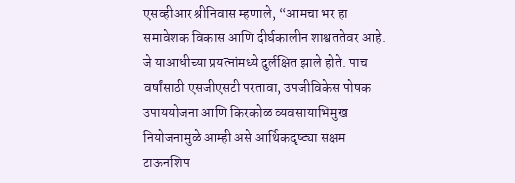एसव्हीआर श्रीनिवास म्हणाले, “आमचा भर हा समावेशक विकास आणि दीर्घकालीन शाश्वततेवर आहे. जे याआधीच्या प्रयत्नांमध्ये दुर्लक्षित झाले होते. पाच वर्षांसाठी एसजीएसटी परतावा, उपजीविकेस पोषक उपाययोजना आणि किरकोळ व्यवसायाभिमुख नियोजनामुळे आम्ही असे आर्थिकदृष्ट्या सक्षम टाऊनशिप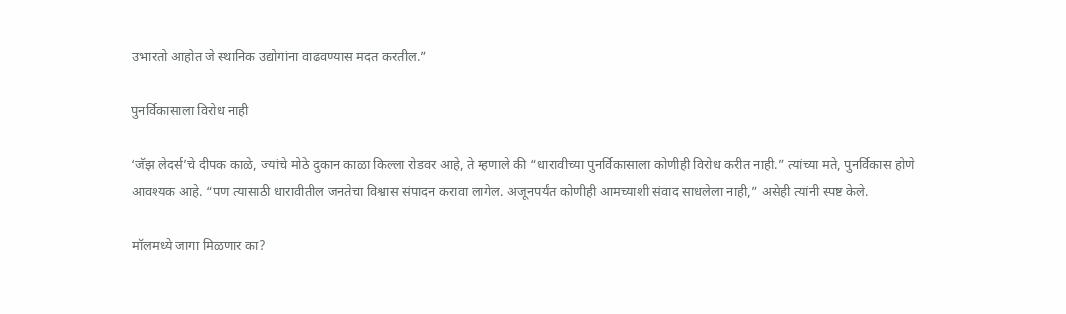उभारतो आहोत जे स्थानिक उद्योगांना वाढवण्यास मदत करतील.”

पुनर्विकासाला विरोध नाही

‘जॅझ लेदर्स’चे दीपक काळे, ज्यांचे मोठे दुकान काळा किल्ला रोडवर आहे, ते म्हणाले की “धारावीच्या पुनर्विकासाला कोणीही विरोध करीत नाही.” त्यांच्या मते, पुनर्विकास होणे आवश्यक आहे. “पण त्यासाठी धारावीतील जनतेचा विश्वास संपादन करावा लागेल. अजूनपर्यंत कोणीही आमच्याशी संवाद साधलेला नाही,” असेही त्यांनी स्पष्ट केले.

मॉलमध्ये जागा मिळणार का?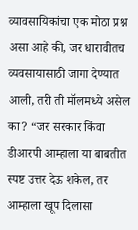व्यावसायिकांचा एक मोठा प्रश्न असा आहे की, जर धारावीतच व्यवसायासाठी जागा देण्यात आली, तरी ती मॉलमध्ये असेल का? “जर सरकार किंवा डीआरपी आम्हाला या बाबतीत स्पष्ट उत्तर देऊ शकेल, तर आम्हाला खूप दिलासा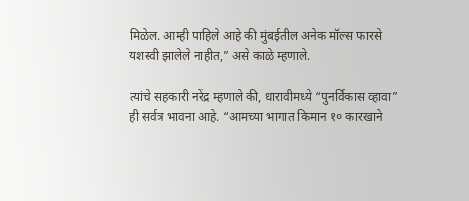मिळेल. आम्ही पाहिले आहे की मुंबईतील अनेक मॉल्स फारसे यशस्वी झालेले नाहीत,” असे काळे म्हणाले.

त्यांचे सहकारी नरेंद्र म्हणाले की, धारावीमध्ये “पुनर्विकास व्हावा” ही सर्वत्र भावना आहे. “आमच्या भागात किमान १० कारखाने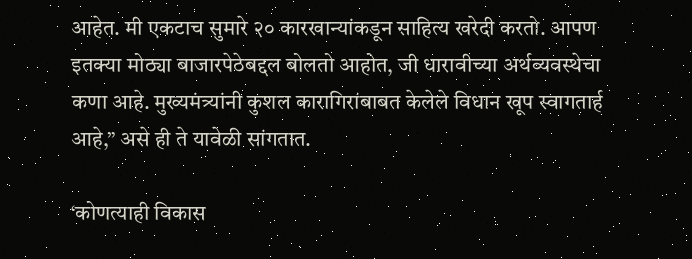आहेत. मी एकटाच सुमारे २० कारखान्यांकडून साहित्य खरेदी करतो. आपण इतक्या मोठ्या बाजारपेठेबद्दल बोलतो आहोत, जी धारावीच्या अर्थव्यवस्थेचा कणा आहे. मुख्यमंत्र्यांनी कुशल कारागिरांबाबत केलेले विधान खूप स्वागतार्ह आहे,” असे ही ते यावेळी सांगतात.

‘कोणत्याही विकास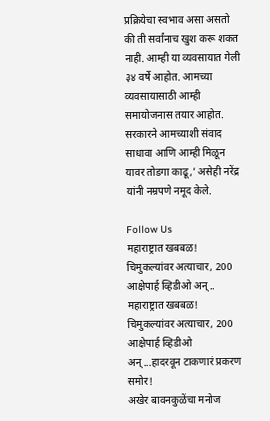प्रक्रियेचा स्वभाव असा असतो की ती सर्वांनाच खुश करू शकत नाही. आम्ही या व्यवसायात गेली ३४ वर्षे आहोत. आमच्या व्यवसायासाठी आम्ही समायोजनास तयार आहोत. सरकारने आमच्याशी संवाद साधावा आणि आम्ही मिळून यावर तोडगा काढू,’ असेही नरेंद्र यांनी नम्रपणे नमूद केले.

Follow Us
महाराष्ट्रात खबबळ! चिमुकल्यांवर अत्याचार, 200 आक्षेपार्ह व्हिडीओ अन्..
महाराष्ट्रात खबबळ! चिमुकल्यांवर अत्याचार, 200 आक्षेपार्ह व्हिडीओ अन्...हादरवून टाकणारं प्रकरण समोर!
अखेर बावनकुळेंचा मनोज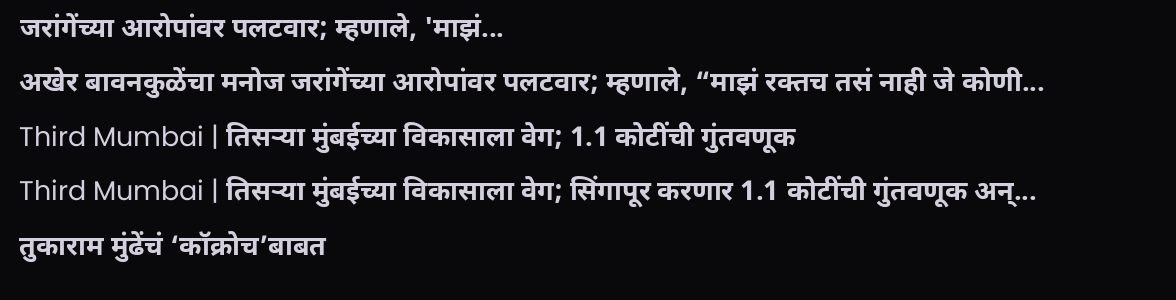जरांगेंच्या आरोपांवर पलटवार; म्हणाले, 'माझं...
अखेर बावनकुळेंचा मनोज जरांगेंच्या आरोपांवर पलटवार; म्हणाले, “माझं रक्तच तसं नाही जे कोणी...
Third Mumbai | तिसऱ्या मुंबईच्या विकासाला वेग; 1.1 कोटींची गुंतवणूक
Third Mumbai | तिसऱ्या मुंबईच्या विकासाला वेग; सिंगापूर करणार 1.1 कोटींची गुंतवणूक अन्...
तुकाराम मुंढेंचं ‘कॉक्रोच’बाबत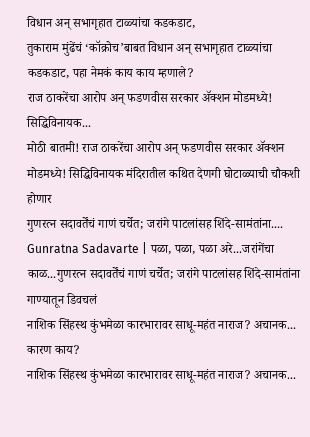विधान अन् सभागृहात टाळ्यांचा कडकडाट,
तुकाराम मुंढेंचं ‘कॉक्रोच’बाबत विधान अन् सभागृहात टाळ्यांचा कडकडाट, पहा नेमकं काय काय म्हणाले?
राज ठाकरेंचा आरोप अन् फडणवीस सरकार ॲक्शन मोडमध्ये! सिद्धिविनायक...
मोठी बातमी! राज ठाकरेंचा आरोप अन् फडणवीस सरकार ॲक्शन मोडमध्ये! सिद्धिविनायक मंदिरातील कथित देणगी घोटाळ्याची चौकशी होणार
गुणरत्न सदावर्तेंचं गाणं चर्चेत; जरांगे पाटलांसह शिंदे-सामंतांना....
Gunratna Sadavarte | पळा, पळा, पळा अरे...जरांगेंचा काळ...गुणरत्न सदावर्तेंचं गाणं चर्चेत; जरांगे पाटलांसह शिंदे-सामंतांना गाण्यातून डिवचलं
नाशिक सिंहस्थ कुंभमेळा कारभारावर साधू-महंत नाराज? अचानक... कारण काय?
नाशिक सिंहस्थ कुंभमेळा कारभारावर साधू-महंत नाराज? अचानक...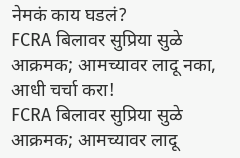नेमकं काय घडलं?
FCRA बिलावर सुप्रिया सुळे आक्रमक; आमच्यावर लादू नका, आधी चर्चा करा!
FCRA बिलावर सुप्रिया सुळे आक्रमक; आमच्यावर लादू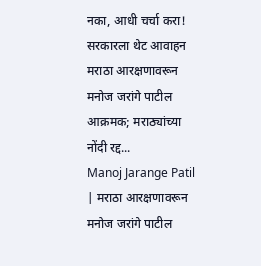नका, आधी चर्चा करा! सरकारला थेट आवाहन
मराठा आरक्षणावरून मनोज जरांगे पाटील आक्रमक; मराठ्यांच्या नोंदी रद्द...
Manoj Jarange Patil | मराठा आरक्षणावरून मनोज जरांगे पाटील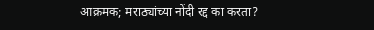आक्रमक; मराठ्यांच्या नोंदी रद्द का करता?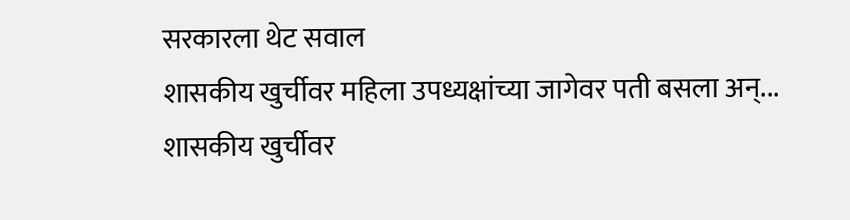सरकारला थेट सवाल
शासकीय खुर्चीवर महिला उपध्यक्षांच्या जागेवर पती बसला अन्...
शासकीय खुर्चीवर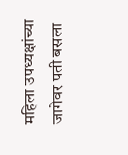महिला उपध्यक्षांच्या जागेवर पती बसला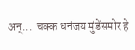अन्...  चक्क धनंजय मुंडेंसमोर हे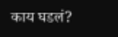काय घडलं?